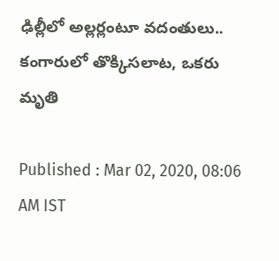ఢిల్లీలో అల్లర్లంటూ వదంతులు.. కంగారులో తొక్కిసలాట, ఒకరు మృతి

Published : Mar 02, 2020, 08:06 AM IST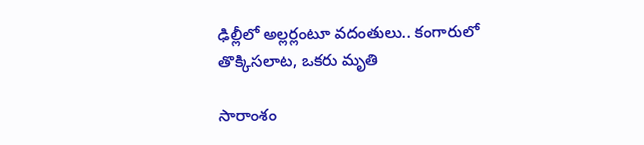ఢిల్లీలో అల్లర్లంటూ వదంతులు.. కంగారులో తొక్కిసలాట, ఒకరు మృతి

సారాంశం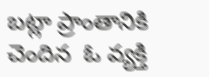బట్లా ప్రాంతానికి చెందిన  ఓ వ్యక్తి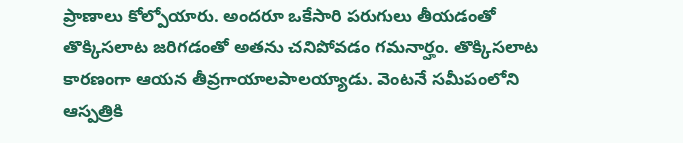ప్రాణాలు కోల్పోయారు. అందరూ ఒకేసారి పరుగులు తీయడంతో తొక్కిసలాట జరిగడంతో అతను చనిపోవడం గమనార్హం. తొక్కిసలాట కారణంగా ఆయన తీవ్రగాయాలపాలయ్యాడు. వెంటనే సమీపంలోని ఆస్పత్రికి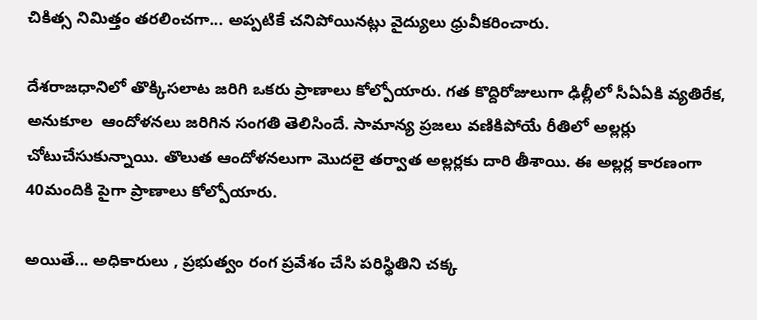చికిత్స నిమిత్తం తరలించగా... అప్పటికే చనిపోయినట్లు వైద్యులు ధ్రువీకరించారు.

దేశరాజధానిలో తొక్కిసలాట జరిగి ఒకరు ప్రాణాలు కోల్పోయారు. గత కొద్దిరోజులుగా ఢిల్లీలో సీఏఏకి వ్యతిరేక, అనుకూల  ఆందోళనలు జరిగిన సంగతి తెలిసిందే. సామాన్య ప్రజలు వణికిపోయే రీతిలో అల్లర్లు చోటుచేసుకున్నాయి. తొలుత ఆందోళనలుగా మొదలై తర్వాత అల్లర్లకు దారి తీశాయి. ఈ అల్లర్ల కారణంగా 40మందికి పైగా ప్రాణాలు కోల్పోయారు.

అయితే... అధికారులు , ప్రభుత్వం రంగ ప్రవేశం చేసి పరిస్థితిని చక్క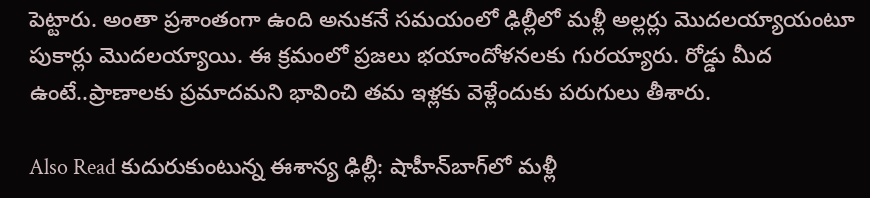పెట్టారు. అంతా ప్రశాంతంగా ఉంది అనుకనే సమయంలో ఢిల్లీలో మళ్లీ అల్లర్లు మొదలయ్యాయంటూ పుకార్లు మొదలయ్యాయి. ఈ క్రమంలో ప్రజలు భయాందోళనలకు గురయ్యారు. రోడ్డు మీద ఉంటే..ప్రాణాలకు ప్రమాదమని భావించి తమ ఇళ్లకు వెళ్లేందుకు పరుగులు తీశారు.

Also Read కుదురుకుంటున్న ఈశాన్య ఢిల్లీ: షాహీన్‌బాగ్‌లో మళ్లీ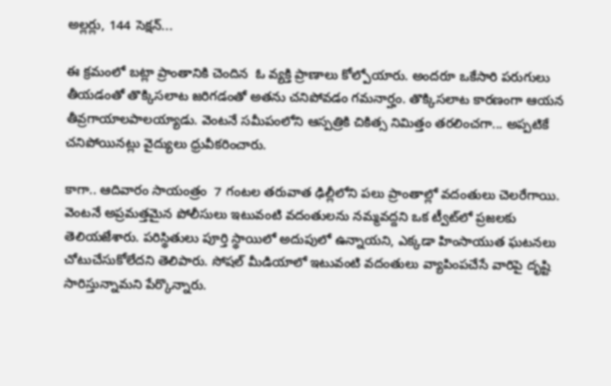అల్లర్లు, 144 సెక్షన్...

ఈ క్రమంలో బట్లా ప్రాంతానికి చెందిన  ఓ వ్యక్తి ప్రాణాలు కోల్పోయారు. అందరూ ఒకేసారి పరుగులు తీయడంతో తొక్కిసలాట జరిగడంతో అతను చనిపోవడం గమనార్హం. తొక్కిసలాట కారణంగా ఆయన తీవ్రగాయాలపాలయ్యాడు. వెంటనే సమీపంలోని ఆస్పత్రికి చికిత్స నిమిత్తం తరలించగా... అప్పటికే చనిపోయినట్లు వైద్యులు ధ్రువీకరించారు.

కాగా.. ఆదివారం సాయంత్రం  7 గంటల తరువాత ఢిల్లీలోని పలు ప్రాంతాల్లో వదంతులు చెలరేగాయి. వెంటనే అప్రమత్తమైన పోలీసులు ఇటువంటి వదంతులను నమ్మవద్దని ఒక ట్వీట్‌లో ప్రజలకు తెలియజేశారు. పరిస్థితులు పూర్తి స్థాయిలో అదుపులో ఉన్నాయని, ఎక్కడా హింసాయుత ఘటనలు చోటుచేసుకోలేదని తెలిపారు. సోషల్ మీడియాలో ఇటువంటి వదంతులు వ్యాపింపచేసే వారిపై దృష్టి సారిస్తున్నామని పేర్కొన్నారు.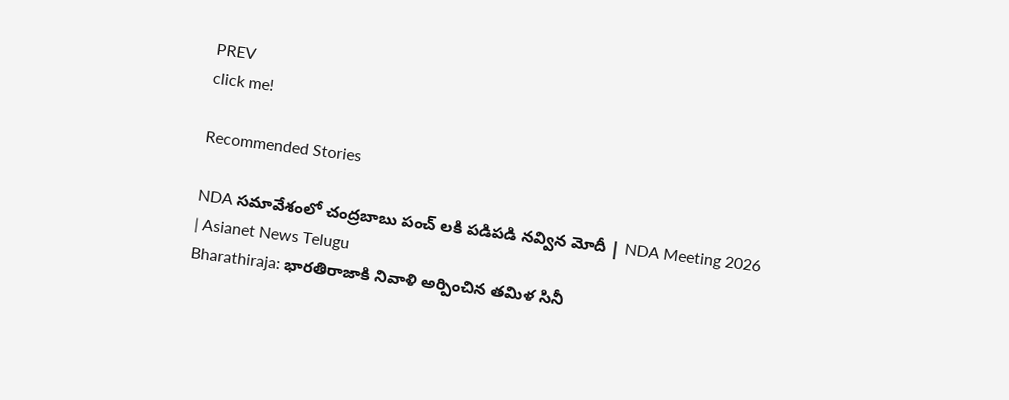PREV
click me!

Recommended Stories

NDA సమావేశంలో చంద్రబాబు పంచ్ లకి పడిపడి నవ్విన మోదీ | NDA Meeting 2026 | Asianet News Telugu
Bharathiraja: భారతిరాజాకి నివాళి అర్పించిన తమిళ సినీ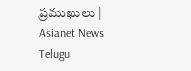ప్రముఖులు | Asianet News Telugu